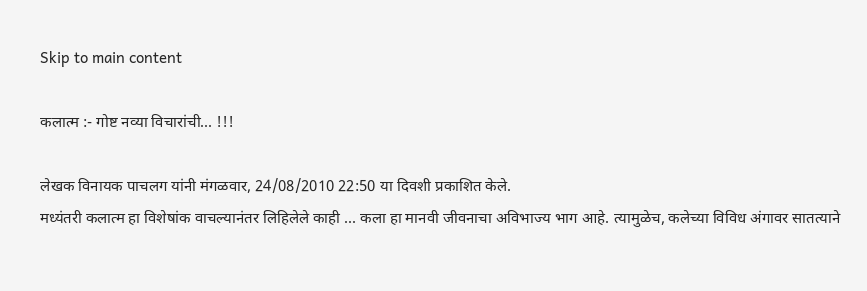Skip to main content

कलात्म :- गोष्ट नव्या विचारांची... !!!

लेखक विनायक पाचलग यांनी मंगळवार, 24/08/2010 22:50 या दिवशी प्रकाशित केले.
मध्यंतरी कलात्म हा विशेषांक वाचल्यानंतर लिहिलेले काही ... कला हा मानवी जीवनाचा अविभाज्य भाग आहे. त्यामुळेच, कलेच्या विविध अंगावर सातत्याने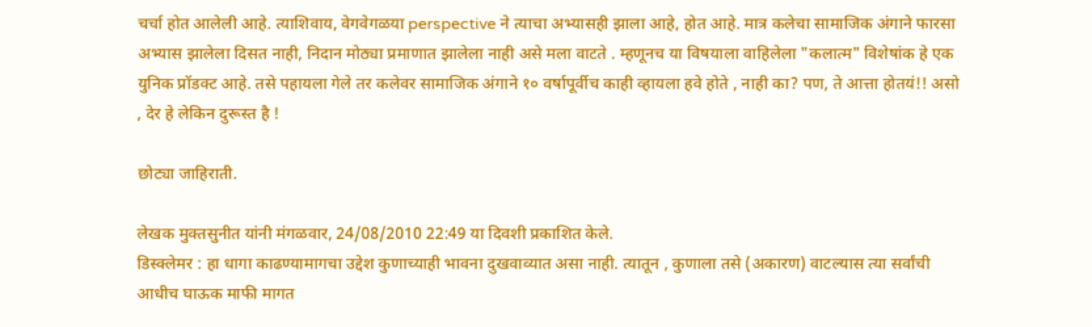चर्चा होत आलेली आहे. त्याशिवाय, वेगवेगळया perspective ने त्याचा अभ्यासही झाला आहे, होत आहे. मात्र कलेचा सामाजिक अंगाने फारसा अभ्यास झालेला दिसत नाही, निदान मोठ्या प्रमाणात झालेला नाही असे मला वाटते . म्हणूनच या विषयाला वाहिलेला "कलात्म" विशेषांक हे एक युनिक प्रॉडक्ट आहे. तसे पहायला गेले तर कलेवर सामाजिक अंगाने १० वर्षापूर्वीच काही व्हायला हवे होते , नाही का? पण, ते आत्ता होतयं!! असो , देर हे लेकिन दुरूस्त है !

छोट्या जाहिराती.

लेखक मुक्तसुनीत यांनी मंगळवार, 24/08/2010 22:49 या दिवशी प्रकाशित केले.
डिस्क्लेमर : हा धागा काढण्यामागचा उद्देश कुणाच्याही भावना दुखवाव्यात असा नाही. त्यातून , कुणाला तसे (अकारण) वाटल्यास त्या सर्वांची आधीच घाऊक माफी मागत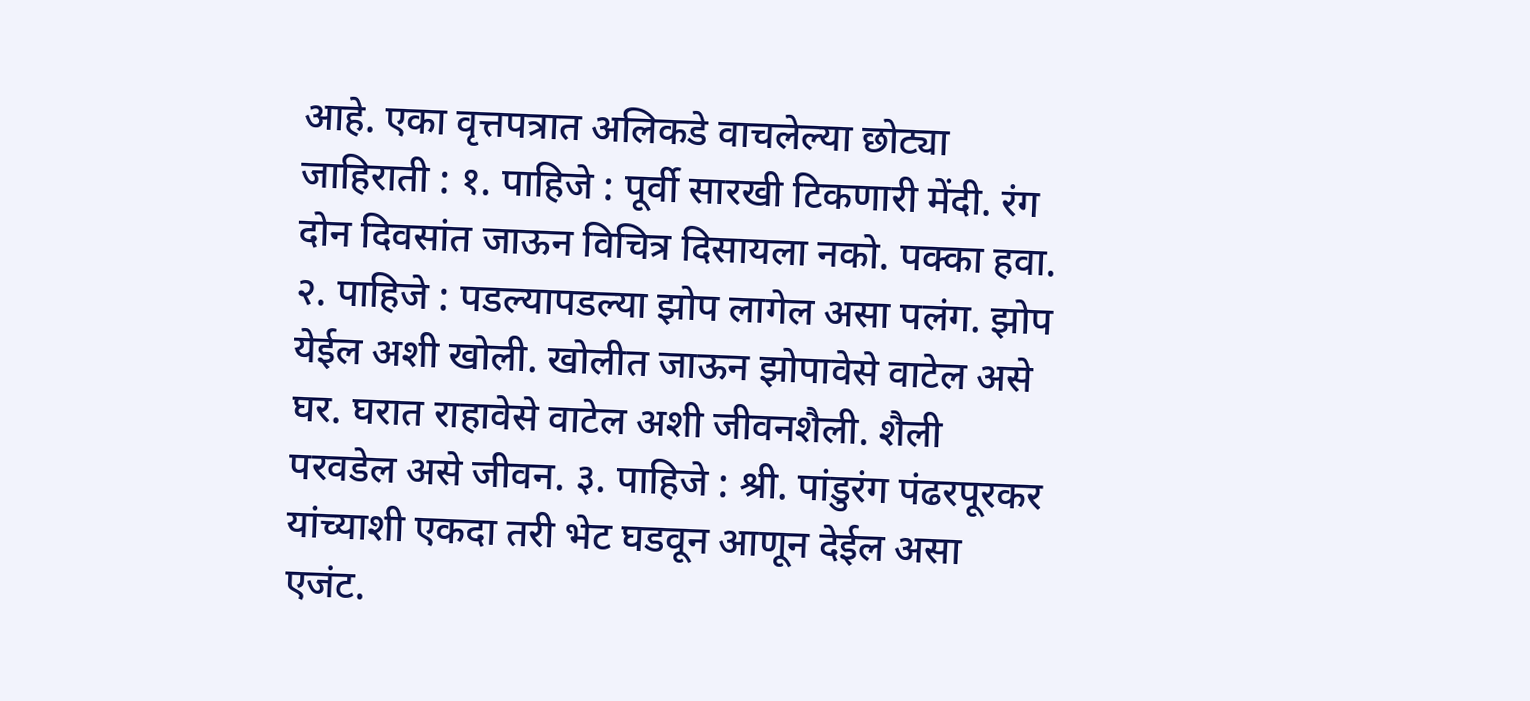आहे. एका वृत्तपत्रात अलिकडे वाचलेल्या छोट्या जाहिराती : १. पाहिजे : पूर्वी सारखी टिकणारी मेंदी. रंग दोन दिवसांत जाऊन विचित्र दिसायला नको. पक्का हवा. २. पाहिजे : पडल्यापडल्या झोप लागेल असा पलंग. झोप येईल अशी खोली. खोलीत जाऊन झोपावेसे वाटेल असे घर. घरात राहावेसे वाटेल अशी जीवनशैली. शैली परवडेल असे जीवन. ३. पाहिजे : श्री. पांडुरंग पंढरपूरकर यांच्याशी एकदा तरी भेट घडवून आणून देईल असा एजंट.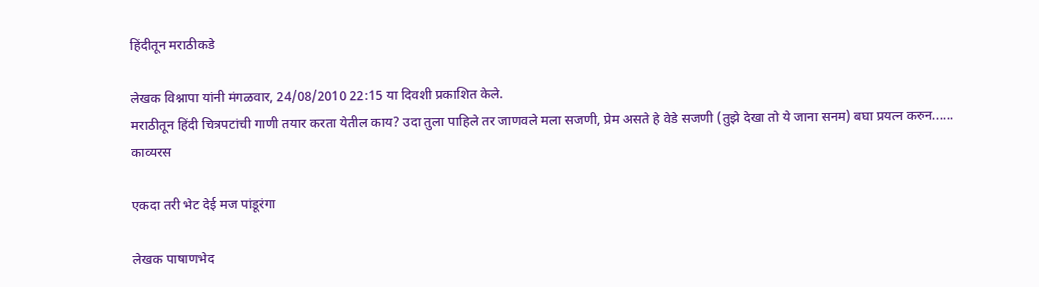हिंदीतून मराठीकडे

लेखक विश्नापा यांनी मंगळवार, 24/08/2010 22:15 या दिवशी प्रकाशित केले.
मराठीतून हिंदी चित्रपटांची गाणी तयार करता येतील काय? उदा तुला पाहिले तर जाणवले मला सजणी, प्रेम असते हे वेडे सजणी (तुझे देखा तो ये जाना सनम) बघा प्रयत्न करुन......
काव्यरस

एकदा तरी भेट देई मज पांडूरंगा

लेखक पाषाणभेद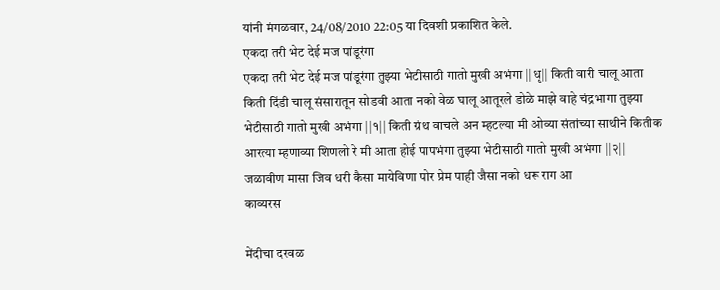यांनी मंगळवार, 24/08/2010 22:05 या दिवशी प्रकाशित केले.
एकदा तरी भेट देई मज पांडूरंगा
एकदा तरी भेट देई मज पांडूरंगा तुझ्या भेटीसाठी गातो मुखी अभंगा ||धृ|| किती वारी चालू आता किती दिंडी चालू संसारातून सोडवी आता नको वेळ घालू आतूरले डोळे माझे वाहे चंद्रभागा तुझ्या भेटीसाठी गातो मुखी अभंगा ||१|| किती ग्रंथ वाचले अन म्हटल्या मी ओव्या संतांच्या साथीने कितीक आरत्या म्हणाव्या शिणलो रे मी आता होई पापभंगा तुझ्या भेटीसाठी गातो मुखी अभंगा ||२|| जळावीण मासा जिव धरी कैसा मायेविणा पोर प्रेम पाही जैसा नको धरू राग आ
काव्यरस

मेंदीचा दरवळ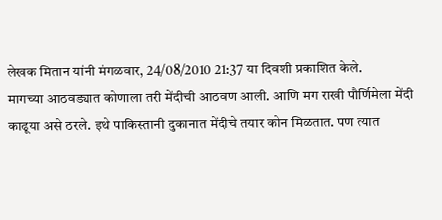लेखक मितान यांनी मंगळवार, 24/08/2010 21:37 या दिवशी प्रकाशित केले.
मागच्या आठवड्यात कोणाला तरी मेंदीची आठवण आली. आणि मग राखी पौर्णिमेला मेंदी काढूया असे ठरले. इथे पाकिस्तानी दुकानात मेंदीचे तयार कोन मिळतात. पण त्यात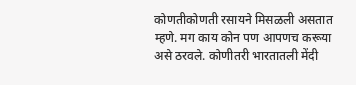कोणतीकोणती रसायने मिसळली असतात म्हणे. मग काय कोन पण आपणच करूया असे ठरवले. कोणीतरी भारतातली मेंदी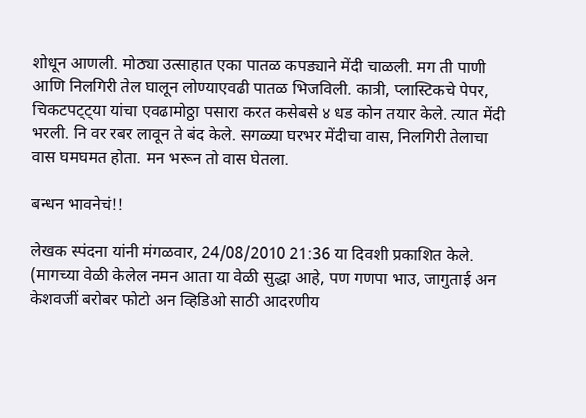शोधून आणली. मोठ्या उत्साहात एका पातळ कपड्याने मेंदी चाळली. मग ती पाणी आणि निलगिरी तेल घालून लोण्याएवढी पातळ भिजविली. कात्री, प्लास्टिकचे पेपर, चिकटपट्ट्या यांचा एवढामोठ्ठा पसारा करत कसेबसे ४ धड कोन तयार केले. त्यात मेंदी भरली. नि वर रबर लावून ते बंद केले. सगळ्या घरभर मेंदीचा वास, निलगिरी तेलाचा वास घमघमत होता. मन भरून तो वास घेतला.

बन्धन भावनेचं!!

लेखक स्पंदना यांनी मंगळवार, 24/08/2010 21:36 या दिवशी प्रकाशित केले.
(मागच्या वेळी केलेल नमन आता या वेळी सुद्धा आहे, पण गणपा भाउ, जागुताई अन केशवजीं बरोबर फोटो अन व्हिडिओ साठी आदरणीय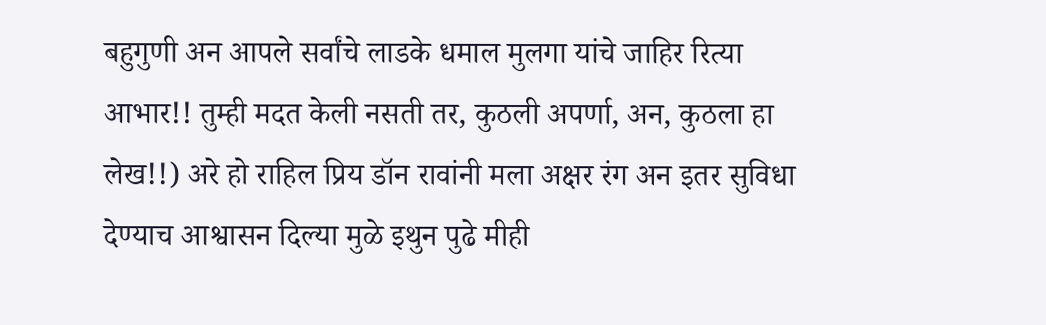बहुगुणी अन आपले सर्वांचे लाडके धमाल मुलगा यांचे जाहिर रित्या आभार!! तुम्ही मदत केली नसती तर, कुठली अपर्णा, अन, कुठला हा लेख!!) अरे हो राहिल प्रिय डॉन रावांनी मला अक्षर रंग अन इतर सुविधा देण्याच आश्वासन दिल्या मुळे इथुन पुढे मीही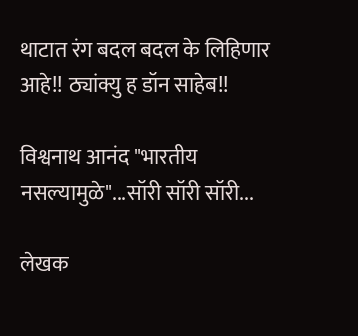थाटात रंग बदल बदल के लिहिणार आहे!! ठ्यांक्यु ह डॉन साहेब!!

विश्वनाथ आनंद "भारतीय नसल्यामुळे"...सॉरी सॉरी सॉरी...

लेखक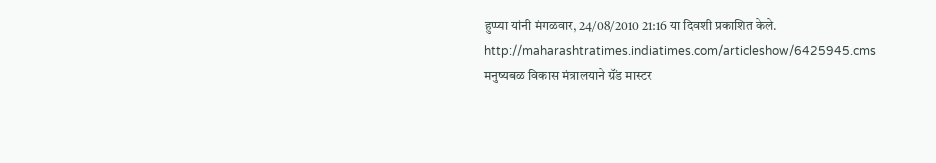हुप्प्या यांनी मंगळवार, 24/08/2010 21:16 या दिवशी प्रकाशित केले.
http://maharashtratimes.indiatimes.com/articleshow/6425945.cms मनुष्यबळ विकास मंत्रालयाने ग्रॅंड मास्टर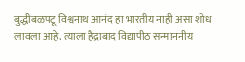बुद्धीबळपटू विश्वनाथ आनंद हा भारतीय नाही असा शोध लावला आहे. त्याला हैद्राबाद विद्यापीठ सन्माननीय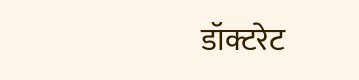डॉक्टरेट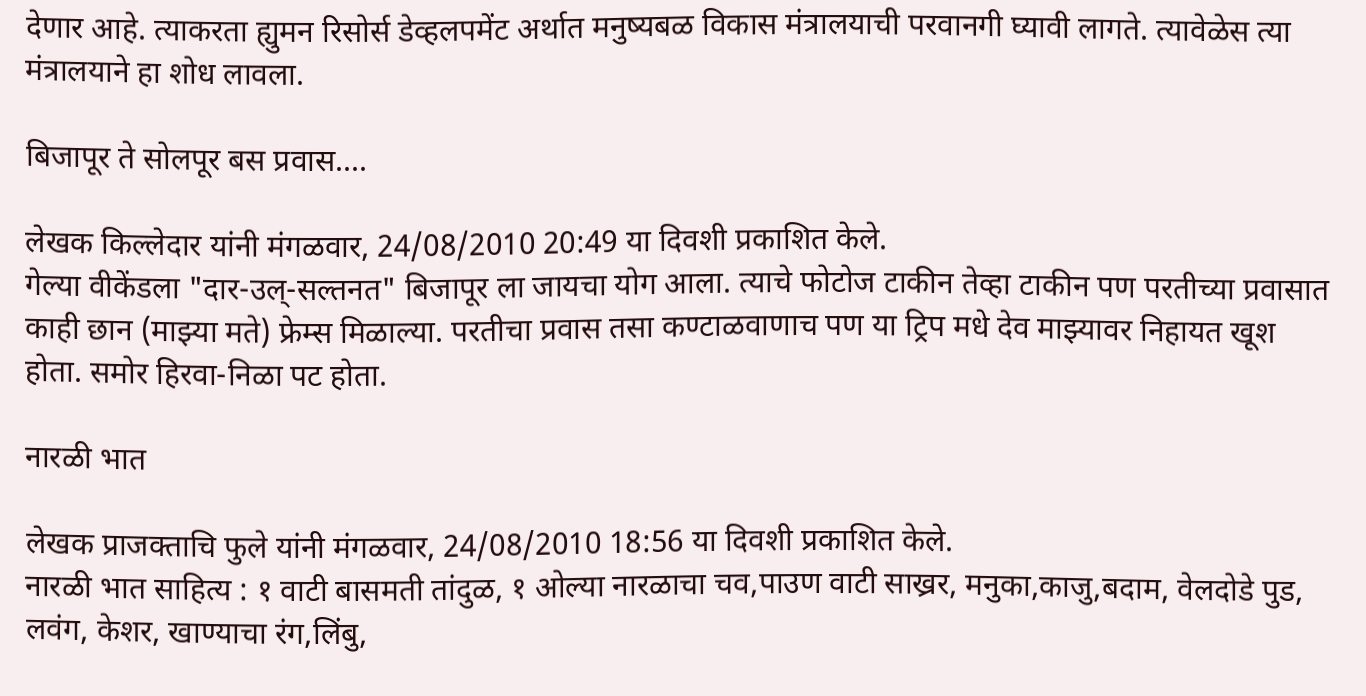देणार आहे. त्याकरता ह्युमन रिसोर्स डेव्हलपमेंट अर्थात मनुष्यबळ विकास मंत्रालयाची परवानगी घ्यावी लागते. त्यावेळेस त्या मंत्रालयाने हा शोध लावला.

बिजापूर ते सोलपूर बस प्रवास....

लेखक किल्लेदार यांनी मंगळवार, 24/08/2010 20:49 या दिवशी प्रकाशित केले.
गेल्या वीकेंडला "दार-उल्-सल्तनत" बिजापूर ला जायचा योग आला. त्याचे फोटोज टाकीन तेव्हा टाकीन पण परतीच्या प्रवासात काही छान (माझ्या मते) फ्रेम्स मिळाल्या. परतीचा प्रवास तसा कण्टाळवाणाच पण या ट्रिप मधे देव माझ्यावर निहायत खूश होता. समोर हिरवा-निळा पट होता.

नारळी भात

लेखक प्राजक्ताचि फुले यांनी मंगळवार, 24/08/2010 18:56 या दिवशी प्रकाशित केले.
नारळी भात साहित्य : १ वाटी बासमती तांदुळ, १ ओल्या नारळाचा चव,पाउण वाटी साख्रर, मनुका,काजु,बदाम, वेलदोडे पुड, लवंग, केशर, खाण्याचा रंग,लिंबु,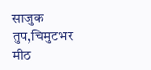साजुक तुप,चिमुटभर मीठ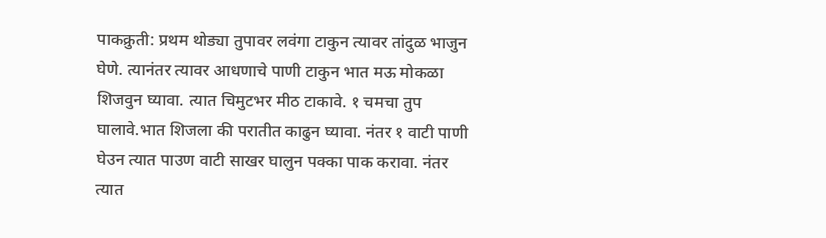पाकक्रुती: प्रथम थोड्या तुपावर लवंगा टाकुन त्यावर तांदुळ भाजुन घेणे. त्यानंतर त्यावर आधणाचे पाणी टाकुन भात मऊ मोकळा शिजवुन घ्यावा. त्यात चिमुटभर मीठ टाकावे. १ चमचा तुप घालावे.भात शिजला की परातीत काढुन घ्यावा. नंतर १ वाटी पाणी घेउन त्यात पाउण वाटी साखर घालुन पक्का पाक करावा. नंतर त्यात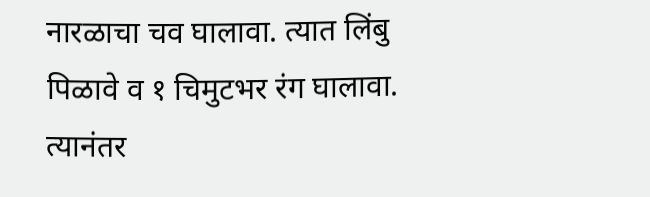नारळाचा चव घालावा. त्यात लिंबु पिळावे व १ चिमुटभर रंग घालावा. त्यानंतर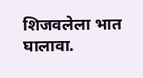शिजवलेला भात घालावा.